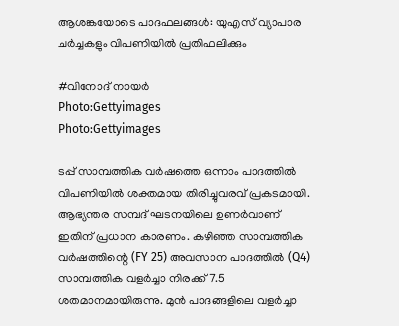ആശങ്കയോടെ പാദഫലങ്ങള്‍: യുഎസ് വ്യാപാര ചര്‍ച്ചകളും വിപണിയില്‍ പ്രതിഫലിക്കും

#വിനോദ് നായര്‍
Photo:Gettyimages
Photo:Gettyimages

ടപ്പ് സാമ്പത്തിക വര്‍ഷത്തെ ഒന്നാം പാദത്തില്‍ വിപണിയില്‍ ശക്തമായ തിരിച്ചുവരവ് പ്രകടമായി. ആഭ്യന്തര സമ്പദ് ഘടനയിലെ ഉണര്‍വാണ് ഇതിന് പ്രധാന കാരണം. കഴിഞ്ഞ സാമ്പത്തിക വര്‍ഷത്തിന്റെ (FY 25) അവസാന പാദത്തില്‍ (Q4) സാമ്പത്തിക വളര്‍ച്ചാ നിരക്ക് 7.5 ശതമാനമായിരുന്നു. മുന്‍ പാദങ്ങളിലെ വളര്‍ച്ചാ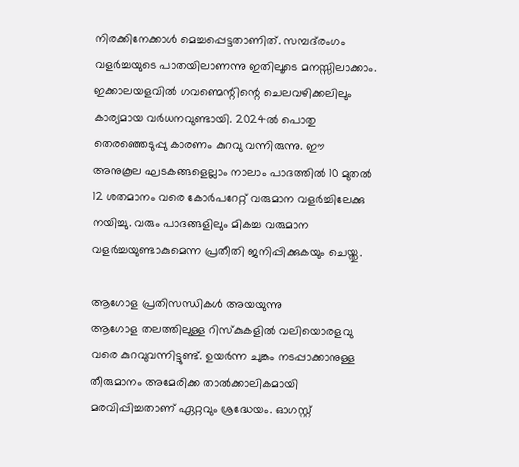നിരക്കിനേക്കാള്‍ മെച്ചപ്പെട്ടതാണിത്. സമ്പദ്‌രംഗം വളര്‍ച്ചയുടെ പാതയിലാണന്നു ഇതിലൂടെ മനസ്സിലാക്കാം. ഇക്കാലയളവില്‍ ഗവണ്മെന്റിന്റെ ചെലവഴിക്കലിലും കാര്യമായ വര്‍ധനവുണ്ടായി. 2024ല്‍ പൊതു തെരഞ്ഞെടുപ്പു കാരണം കുറവു വന്നിരുന്നു. ഈ അനുകൂല ഘടകങ്ങളെല്ലാം നാലാം പാദത്തില്‍ 10 മുതല്‍ 12 ശതമാനം വരെ കോര്‍പറേറ്റ് വരുമാന വളര്‍ച്ചിലേക്കു നയിച്ചു. വരും പാദങ്ങളിലും മികച്ച വരുമാന വളര്‍ച്ചയുണ്ടാകുമെന്ന പ്രതീതി ജനിപ്പിക്കുകയും ചെയ്തു.

ആഗോള പ്രതിസന്ധികള്‍ അയയുന്നു
ആഗോള തലത്തിലുള്ള റിസ്‌കുകളില്‍ വലിയൊരളവു വരെ കുറവുവന്നിട്ടുണ്ട്. ഉയര്‍ന്ന ചുങ്കം നടപ്പാക്കാനുള്ള തീരുമാനം അമേരിക്ക താല്‍ക്കാലികമായി മരവിപ്പിച്ചതാണ് ഏറ്റവും ശ്രദ്ധേയം. ഓഗസ്റ്റ്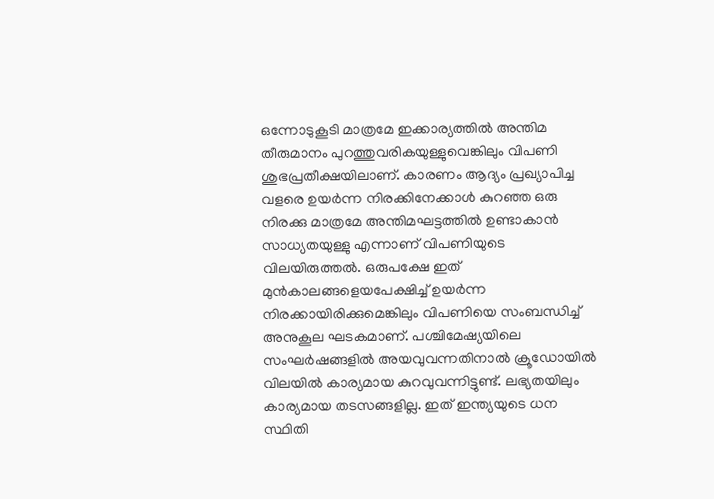ഒന്നോടുകൂടി മാത്രമേ ഇക്കാര്യത്തില്‍ അന്തിമ തീരുമാനം പുറത്തുവരികയുള്ളുവെങ്കിലും വിപണി ശുഭപ്രതീക്ഷയിലാണ്. കാരണം ആദ്യം പ്രഖ്യാപിച്ച വളരെ ഉയര്‍ന്ന നിരക്കിനേക്കാള്‍ കുറഞ്ഞ ഒരു നിരക്കു മാത്രമേ അന്തിമഘട്ടത്തില്‍ ഉണ്ടാകാന്‍ സാധ്യതയുള്ളു എന്നാണ് വിപണിയുടെ വിലയിരുത്തല്‍. ഒരുപക്ഷേ ഇത് മുന്‍കാലങ്ങളെയപേക്ഷിച്ച് ഉയര്‍ന്ന നിരക്കായിരിക്കുമെങ്കിലും വിപണിയെ സംബന്ധിച്ച് അനുകൂല ഘടകമാണ്. പശ്ചിമേഷ്യയിലെ സംഘര്‍ഷങ്ങളില്‍ അയവുവന്നതിനാല്‍ ക്രൂഡോയില്‍ വിലയില്‍ കാര്യമായ കുറവുവന്നിട്ടുണ്ട്. ലഭ്യതയിലും കാര്യമായ തടസങ്ങളില്ല. ഇത് ഇന്ത്യയുടെ ധന സ്ഥിതി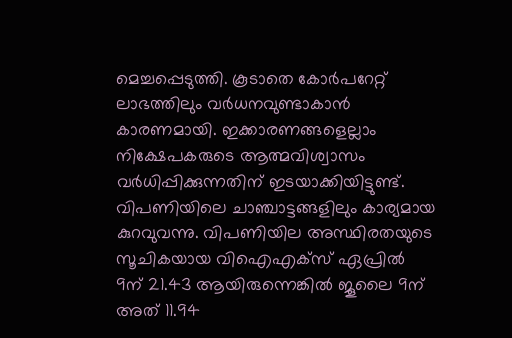മെച്ചപ്പെടുത്തി. കൂടാതെ കോര്‍പറേറ്റ് ലാഭത്തിലും വര്‍ധനവുണ്ടാകാന്‍ കാരണമായി. ഇക്കാരണങ്ങളെല്ലാം നിക്ഷേപകരുടെ ആത്മവിശ്വാസം വര്‍ധിപ്പിക്കുന്നതിന് ഇടയാക്കിയിട്ടുണ്ട്. വിപണിയിലെ ചാഞ്ചാട്ടങ്ങളിലും കാര്യമായ കുറവുവന്നു. വിപണിയില അസ്ഥിരതയുടെ സൂചികയായ വിഐഎക്‌സ് ഏപ്രില്‍ 9ന് 21.43 ആയിരുന്നെങ്കില്‍ ജൂലൈ 9ന് അത് 11.94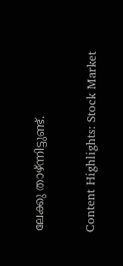ലേക്കു താഴ്ന്നിട്ടുണ്ട്.

Content Highlights: Stock Market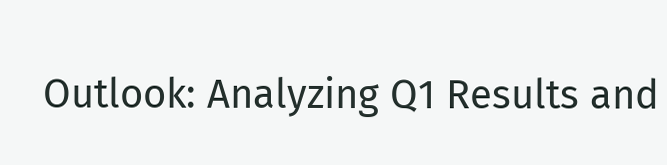Outlook: Analyzing Q1 Results and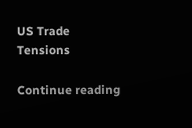US Trade Tensions

Continue reading